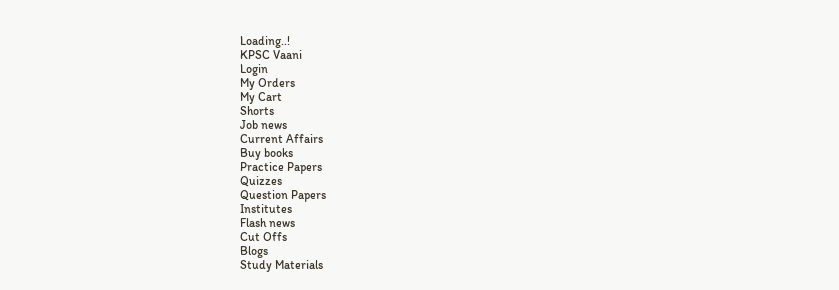Loading..!
KPSC Vaani
Login
My Orders
My Cart
Shorts
Job news
Current Affairs
Buy books
Practice Papers
Quizzes
Question Papers
Institutes
Flash news
Cut Offs
Blogs
Study Materials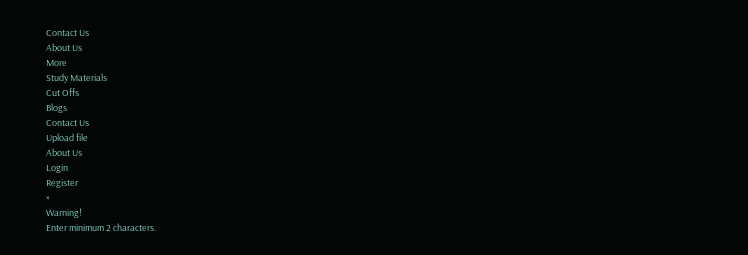Contact Us
About Us
More
Study Materials
Cut Offs
Blogs
Contact Us
Upload file
About Us
Login
Register
×
Warning!
Enter minimum 2 characters.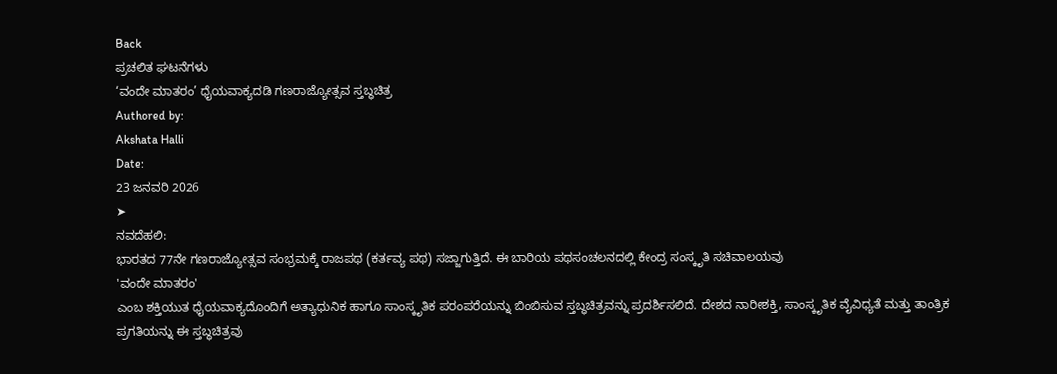Back
ಪ್ರಚಲಿತ ಘಟನೆಗಳು
‘ವಂದೇ ಮಾತರಂ’ ಧೈಯವಾಕ್ಯದಡಿ ಗಣರಾಜ್ಯೋತ್ಸವ ಸ್ತಬ್ಧಚಿತ್ರ
Authored by:
Akshata Halli
Date:
23 ಜನವರಿ 2026
➤
ನವದೆಹಲಿ:
ಭಾರತದ 77ನೇ ಗಣರಾಜ್ಯೋತ್ಸವ ಸಂಭ್ರಮಕ್ಕೆ ರಾಜಪಥ (ಕರ್ತವ್ಯ ಪಥ) ಸಜ್ಜಾಗುತ್ತಿದೆ. ಈ ಬಾರಿಯ ಪಥಸಂಚಲನದಲ್ಲಿ ಕೇಂದ್ರ ಸಂಸ್ಕೃತಿ ಸಚಿವಾಲಯವು
'ವಂದೇ ಮಾತರಂ'
ಎಂಬ ಶಕ್ತಿಯುತ ಧೈಯವಾಕ್ಯದೊಂದಿಗೆ ಅತ್ಯಾಧುನಿಕ ಹಾಗೂ ಸಾಂಸ್ಕೃತಿಕ ಪರಂಪರೆಯನ್ನು ಬಿಂಬಿಸುವ ಸ್ತಬ್ಧಚಿತ್ರವನ್ನು ಪ್ರದರ್ಶಿಸಲಿದೆ. ದೇಶದ ನಾರೀಶಕ್ತಿ, ಸಾಂಸ್ಕೃತಿಕ ವೈವಿಧ್ಯತೆ ಮತ್ತು ತಾಂತ್ರಿಕ ಪ್ರಗತಿಯನ್ನು ಈ ಸ್ತಬ್ಧಚಿತ್ರವು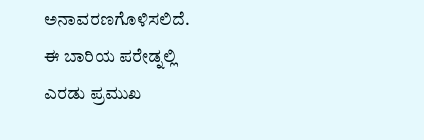ಅನಾವರಣಗೊಳಿಸಲಿದೆ.
ಈ ಬಾರಿಯ ಪರೇಡ್ನಲ್ಲಿ ಎರಡು ಪ್ರಮುಖ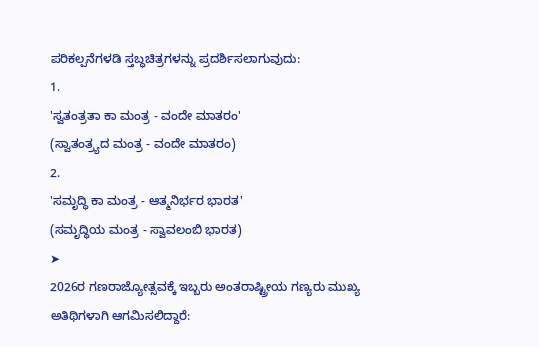ಪರಿಕಲ್ಪನೆಗಳಡಿ ಸ್ತಬ್ಧಚಿತ್ರಗಳನ್ನು ಪ್ರದರ್ಶಿಸಲಾಗುವುದು:
1.
'ಸ್ವತಂತ್ರತಾ ಕಾ ಮಂತ್ರ - ವಂದೇ ಮಾತರಂ'
(ಸ್ವಾತಂತ್ರ್ಯದ ಮಂತ್ರ - ವಂದೇ ಮಾತರಂ)
2.
'ಸಮೃದ್ಧಿ ಕಾ ಮಂತ್ರ - ಆತ್ಮನಿರ್ಭರ ಭಾರತ'
(ಸಮೃದ್ಧಿಯ ಮಂತ್ರ - ಸ್ವಾವಲಂಬಿ ಭಾರತ)
➤
2026ರ ಗಣರಾಜ್ಯೋತ್ಸವಕ್ಕೆ ಇಬ್ಬರು ಅಂತರಾಷ್ಟ್ರೀಯ ಗಣ್ಯರು ಮುಖ್ಯ ಅತಿಥಿಗಳಾಗಿ ಆಗಮಿಸಲಿದ್ದಾರೆ: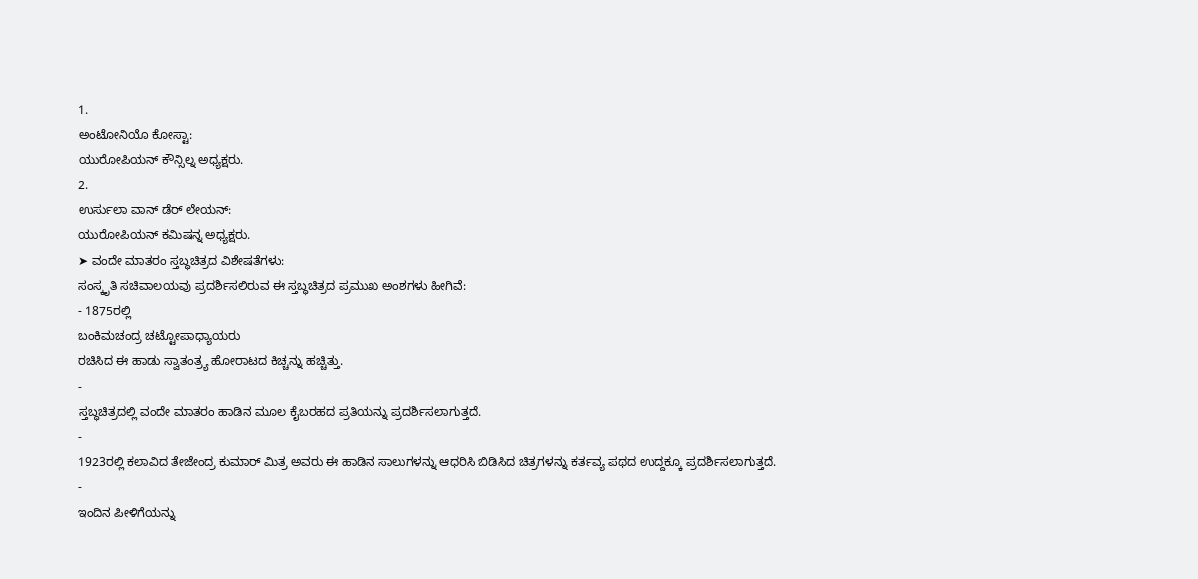1.
ಅಂಟೋನಿಯೊ ಕೋಸ್ಟಾ:
ಯುರೋಪಿಯನ್ ಕೌನ್ಸಿಲ್ನ ಅಧ್ಯಕ್ಷರು.
2.
ಉರ್ಸುಲಾ ವಾನ್ ಡೆರ್ ಲೇಯನ್:
ಯುರೋಪಿಯನ್ ಕಮಿಷನ್ನ ಅಧ್ಯಕ್ಷರು.
➤ ವಂದೇ ಮಾತರಂ ಸ್ತಬ್ಧಚಿತ್ರದ ವಿಶೇಷತೆಗಳು:
ಸಂಸ್ಕೃತಿ ಸಚಿವಾಲಯವು ಪ್ರದರ್ಶಿಸಲಿರುವ ಈ ಸ್ತಬ್ಧಚಿತ್ರದ ಪ್ರಮುಖ ಅಂಶಗಳು ಹೀಗಿವೆ:
- 1875ರಲ್ಲಿ
ಬಂಕಿಮಚಂದ್ರ ಚಟ್ಟೋಪಾಧ್ಯಾಯರು
ರಚಿಸಿದ ಈ ಹಾಡು ಸ್ವಾತಂತ್ರ್ಯ ಹೋರಾಟದ ಕಿಚ್ಚನ್ನು ಹಚ್ಚಿತ್ತು.
-
ಸ್ತಬ್ಧಚಿತ್ರದಲ್ಲಿ ವಂದೇ ಮಾತರಂ ಹಾಡಿನ ಮೂಲ ಕೈಬರಹದ ಪ್ರತಿಯನ್ನು ಪ್ರದರ್ಶಿಸಲಾಗುತ್ತದೆ.
-
1923ರಲ್ಲಿ ಕಲಾವಿದ ತೇಜೇಂದ್ರ ಕುಮಾರ್ ಮಿತ್ರ ಅವರು ಈ ಹಾಡಿನ ಸಾಲುಗಳನ್ನು ಆಧರಿಸಿ ಬಿಡಿಸಿದ ಚಿತ್ರಗಳನ್ನು ಕರ್ತವ್ಯ ಪಥದ ಉದ್ದಕ್ಕೂ ಪ್ರದರ್ಶಿಸಲಾಗುತ್ತದೆ.
-
ಇಂದಿನ ಪೀಳಿಗೆಯನ್ನು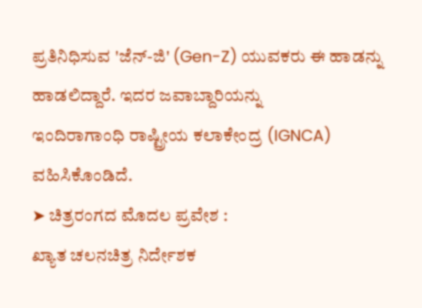ಪ್ರತಿನಿಧಿಸುವ 'ಜೆನ್-ಜಿ' (Gen-Z) ಯುವಕರು ಈ ಹಾಡನ್ನು ಹಾಡಲಿದ್ದಾರೆ. ಇದರ ಜವಾಬ್ದಾರಿಯನ್ನು
ಇಂದಿರಾಗಾಂಧಿ ರಾಷ್ಟ್ರೀಯ ಕಲಾಕೇಂದ್ರ (IGNCA)
ವಹಿಸಿಕೊಂಡಿದೆ.
➤ ಚಿತ್ರರಂಗದ ಮೊದಲ ಪ್ರವೇಶ :
ಖ್ಯಾತ ಚಲನಚಿತ್ರ ನಿರ್ದೇಶಕ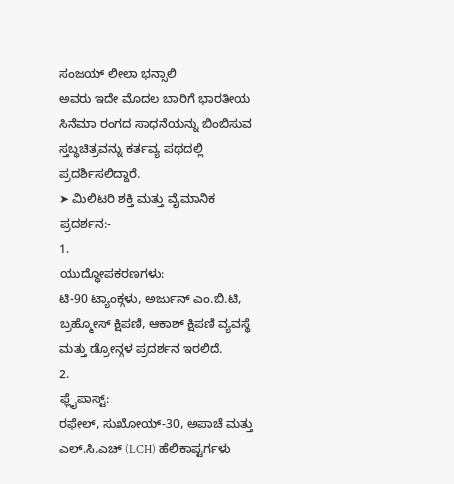ಸಂಜಯ್ ಲೀಲಾ ಭನ್ಸಾಲಿ
ಅವರು ಇದೇ ಮೊದಲ ಬಾರಿಗೆ ಭಾರತೀಯ ಸಿನೆಮಾ ರಂಗದ ಸಾಧನೆಯನ್ನು ಬಿಂಬಿಸುವ ಸ್ತಬ್ಧಚಿತ್ರವನ್ನು ಕರ್ತವ್ಯ ಪಥದಲ್ಲಿ ಪ್ರದರ್ಶಿಸಲಿದ್ದಾರೆ.
➤ ಮಿಲಿಟರಿ ಶಕ್ತಿ ಮತ್ತು ವೈಮಾನಿಕ ಪ್ರದರ್ಶನ:-
1.
ಯುದ್ಧೋಪಕರಣಗಳು:
ಟಿ-90 ಟ್ಯಾಂಕ್ಗಳು, ಅರ್ಜುನ್ ಎಂ.ಬಿ.ಟಿ, ಬ್ರಹ್ಮೋಸ್ ಕ್ಷಿಪಣಿ, ಆಕಾಶ್ ಕ್ಷಿಪಣಿ ವ್ಯವಸ್ಥೆ ಮತ್ತು ಡ್ರೋನ್ಗಳ ಪ್ರದರ್ಶನ ಇರಲಿದೆ.
2.
ಫ್ಲೈಪಾಸ್ಟ್:
ರಫೇಲ್, ಸುಖೋಯ್-30, ಅಪಾಚೆ ಮತ್ತು ಎಲ್.ಸಿ.ಎಚ್ (LCH) ಹೆಲಿಕಾಪ್ಟರ್ಗಳು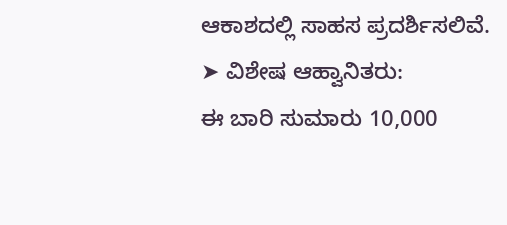ಆಕಾಶದಲ್ಲಿ ಸಾಹಸ ಪ್ರದರ್ಶಿಸಲಿವೆ.
➤ ವಿಶೇಷ ಆಹ್ವಾನಿತರು:
ಈ ಬಾರಿ ಸುಮಾರು 10,000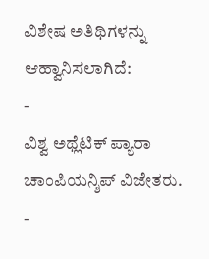ವಿಶೇಷ ಅತಿಥಿಗಳನ್ನು ಆಹ್ವಾನಿಸಲಾಗಿದೆ:
-
ವಿಶ್ವ ಅಥ್ಲೆಟಿಕ್ ಪ್ಯಾರಾ ಚಾಂಪಿಯನ್ಶಿಪ್ ವಿಜೇತರು.
-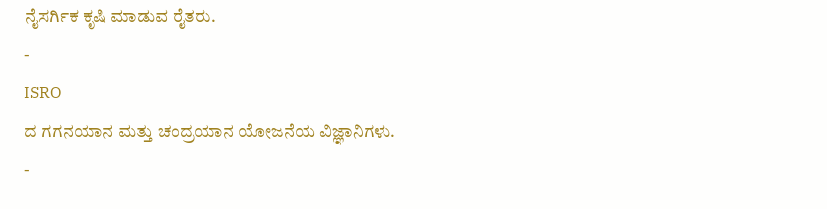ನೈಸರ್ಗಿಕ ಕೃಷಿ ಮಾಡುವ ರೈತರು.
-
ISRO
ದ ಗಗನಯಾನ ಮತ್ತು ಚಂದ್ರಯಾನ ಯೋಜನೆಯ ವಿಜ್ಞಾನಿಗಳು.
-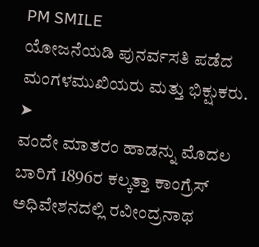PM SMILE
ಯೋಜನೆಯಡಿ ಪುನರ್ವಸತಿ ಪಡೆದ ಮಂಗಳಮುಖಿಯರು ಮತ್ತು ಭಿಕ್ಷುಕರು.
➤
ವಂದೇ ಮಾತರಂ ಹಾಡನ್ನು ಮೊದಲ ಬಾರಿಗೆ 1896ರ ಕಲ್ಕತ್ತಾ ಕಾಂಗ್ರೆಸ್ ಅಧಿವೇಶನದಲ್ಲಿ ರವೀಂದ್ರನಾಥ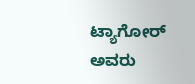ಟ್ಯಾಗೋರ್ ಅವರು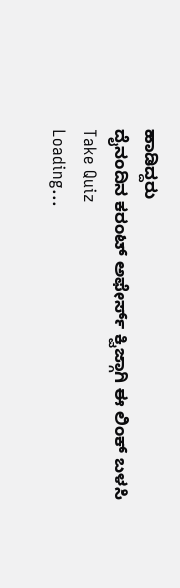ಹಾಡಿದ್ದರು
ದೈನಂದಿನ ಕರಂಟ್ ಅಫೇರ್ಸ್ ಕ್ವಿಜ್ಗಾಗಿ ಈ ಲಿಂಕ್ ಬಳಸಿ
Take Quiz
Loading...